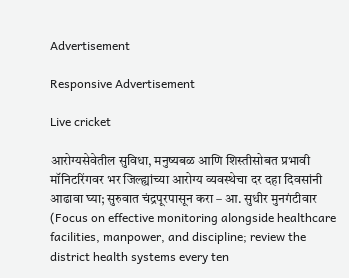Advertisement

Responsive Advertisement

Live cricket

आरोग्यसेवेतील सुविधा, मनुष्यबळ आणि शिस्तीसोबत प्रभावी मॉनिटरिंगवर भर जिल्ह्यांच्या आरोग्य व्यवस्थेचा दर दहा दिवसांनी आढावा घ्या; सुरुवात चंद्रपूरपासून करा – आ. सुधीर मुनगंटीवार (Focus on effective monitoring alongside healthcare facilities, manpower, and discipline; review the district health systems every ten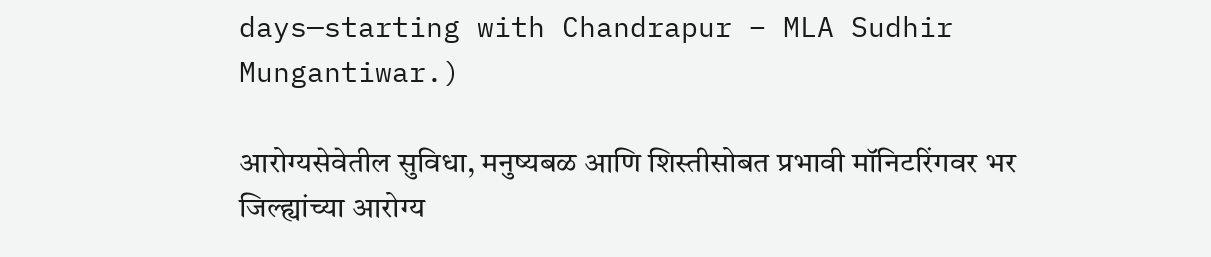days—starting with Chandrapur – MLA Sudhir Mungantiwar.)

आरोग्यसेवेतील सुविधा, मनुष्यबळ आणि शिस्तीसोबत प्रभावी मॉनिटरिंगवर भर जिल्ह्यांच्या आरोग्य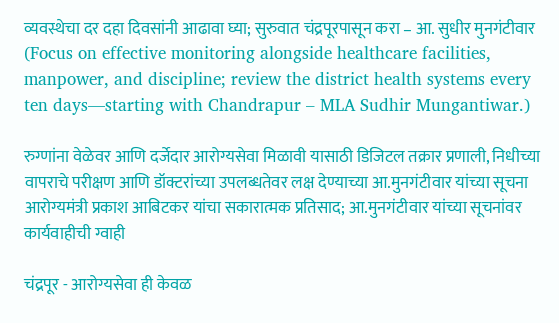व्यवस्थेचा दर दहा दिवसांनी आढावा घ्या; सुरुवात चंद्रपूरपासून करा – आ. सुधीर मुनगंटीवार  (Focus on effective monitoring alongside healthcare facilities, manpower, and discipline; review the district health systems every ten days—starting with Chandrapur – MLA Sudhir Mungantiwar.)

रुग्णांना वेळेवर आणि दर्जेदार आरोग्यसेवा मिळावी यासाठी डिजिटल तक्रार प्रणाली, निधीच्या वापराचे परीक्षण आणि डॉक्टरांच्या उपलब्धतेवर लक्ष देण्याच्या आ.मुनगंटीवार यांच्या सूचना
आरोग्यमंत्री प्रकाश आबिटकर यांचा सकारात्मक प्रतिसाद; आ.मुनगंटीवार यांच्या सूचनांवर कार्यवाहीची ग्वाही

चंद्रपूर - आरोग्यसेवा ही केवळ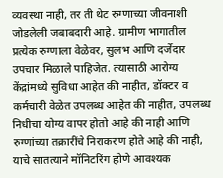व्यवस्था नाही, तर ती थेट रुग्णाच्या जीवनाशी जोडलेली जबाबदारी आहे. ग्रामीण भागातील प्रत्येक रुग्णाला वेळेवर, सुलभ आणि दर्जेदार उपचार मिळाले पाहिजेत. त्यासाठी आरोग्य केंद्रांमध्ये सुविधा आहेत की नाहीत, डॉक्टर व कर्मचारी वेळेत उपलब्ध आहेत की नाहीत, उपलब्ध निधीचा योग्य वापर होतो आहे की नाही आणि रुग्णांच्या तक्रारींचे निराकरण होते आहे की नाही, याचे सातत्याने मॉनिटरिंग होणे आवश्यक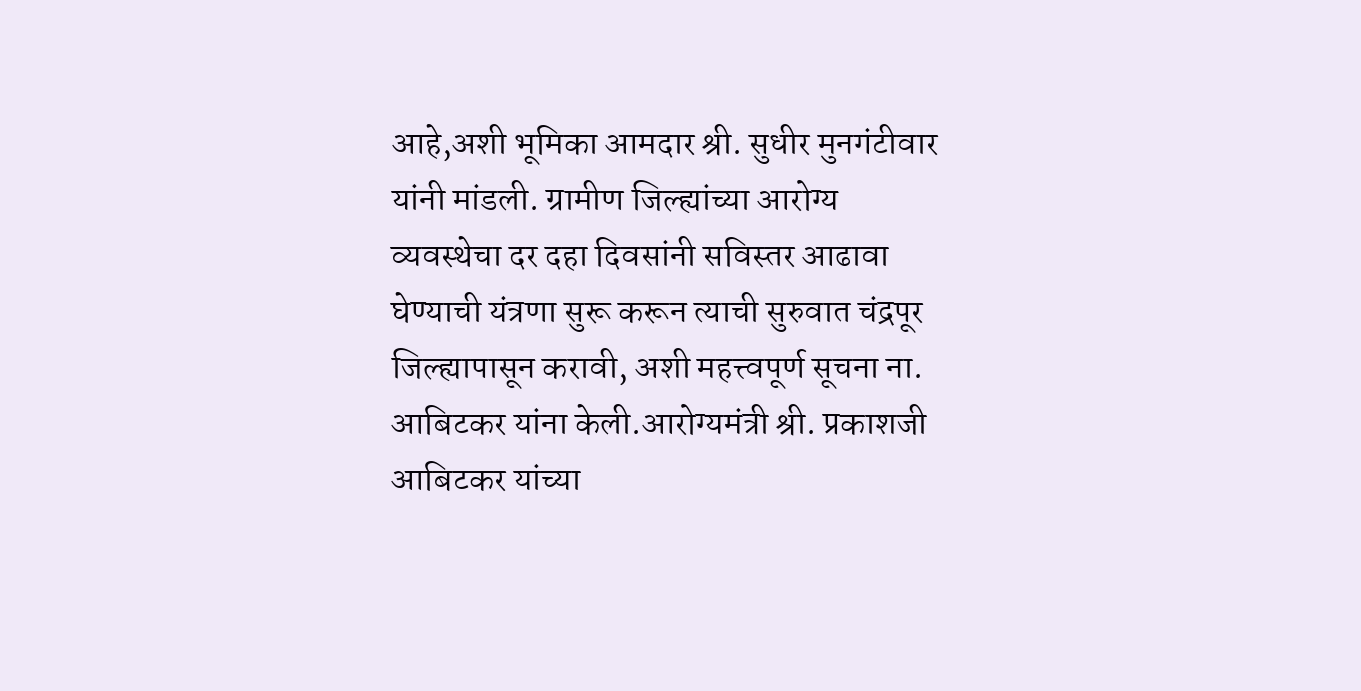आहे,अशी भूमिका आमदार श्री. सुधीर मुनगंटीवार यांनी मांडली. ग्रामीण जिल्ह्यांच्या आरोग्य व्यवस्थेचा दर दहा दिवसांनी सविस्तर आढावा घेण्याची यंत्रणा सुरू करून त्याची सुरुवात चंद्रपूर जिल्ह्यापासून करावी, अशी महत्त्वपूर्ण सूचना ना. आबिटकर यांना केली.आरोग्यमंत्री श्री. प्रकाशजी आबिटकर यांच्या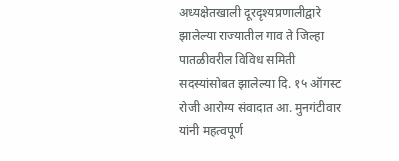अध्यक्षेतखाली दूरदृश्यप्रणालीद्वारे झालेल्या राज्यातील गाव ते जिल्हा पातळीवरील विविध समिती सदस्यांसोबत झालेल्या दि. १५ ऑगस्ट रोजी आरोग्य संवादात आ. मुनगंटीवार यांनी महत्वपूर्ण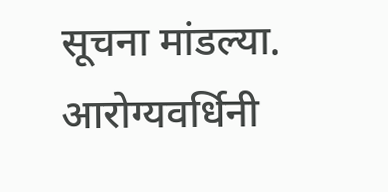सूचना मांडल्या. आरोग्यवर्धिनी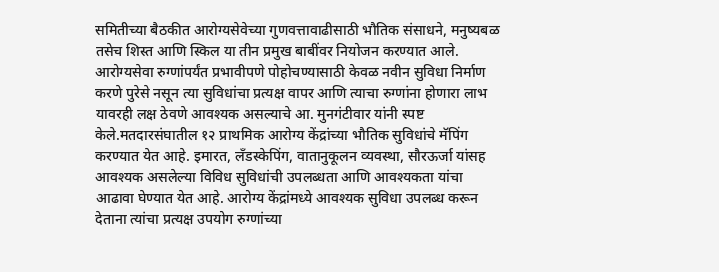समितीच्या बैठकीत आरोग्यसेवेच्या गुणवत्तावाढीसाठी भौतिक संसाधने, मनुष्यबळ तसेच शिस्त आणि स्किल या तीन प्रमुख बाबींवर नियोजन करण्यात आले. आरोग्यसेवा रुग्णांपर्यंत प्रभावीपणे पोहोचण्यासाठी केवळ नवीन सुविधा निर्माण करणे पुरेसे नसून त्या सुविधांचा प्रत्यक्ष वापर आणि त्याचा रुग्णांना होणारा लाभ यावरही लक्ष ठेवणे आवश्यक असल्याचे आ. मुनगंटीवार यांनी स्पष्ट केले.मतदारसंघातील १२ प्राथमिक आरोग्य केंद्रांच्या भौतिक सुविधांचे मॅपिंग करण्यात येत आहे. इमारत, लँडस्केपिंग, वातानुकूलन व्यवस्था, सौरऊर्जा यांसह आवश्यक असलेल्या विविध सुविधांची उपलब्धता आणि आवश्यकता यांचा आढावा घेण्यात येत आहे. आरोग्य केंद्रांमध्ये आवश्यक सुविधा उपलब्ध करून देताना त्यांचा प्रत्यक्ष उपयोग रुग्णांच्या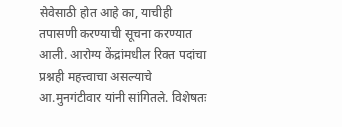सेवेसाठी होत आहे का, याचीही तपासणी करण्याची सूचना करण्यात आली. आरोग्य केंद्रांमधील रिक्त पदांचा प्रश्नही महत्त्वाचा असल्याचे आ.मुनगंटीवार यांनी सांगितले. विशेषतः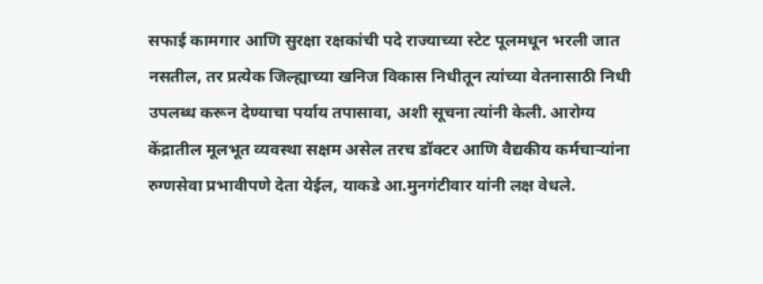सफाई कामगार आणि सुरक्षा रक्षकांची पदे राज्याच्या स्टेट पूलमधून भरली जात नसतील, तर प्रत्येक जिल्ह्याच्या खनिज विकास निधीतून त्यांच्या वेतनासाठी निधी उपलब्ध करून देण्याचा पर्याय तपासावा, अशी सूचना त्यांनी केली. आरोग्य केंद्रातील मूलभूत व्यवस्था सक्षम असेल तरच डॉक्टर आणि वैद्यकीय कर्मचाऱ्यांना रुग्णसेवा प्रभावीपणे देता येईल, याकडे आ.मुनगंटीवार यांनी लक्ष वेधले.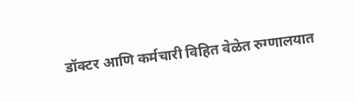डॉक्टर आणि कर्मचारी विहित वेळेत रुग्णालयात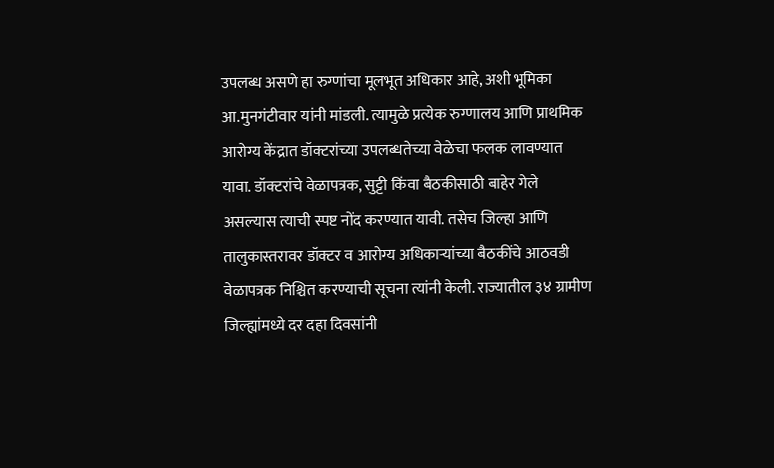उपलब्ध असणे हा रुग्णांचा मूलभूत अधिकार आहे, अशी भूमिका आ.मुनगंटीवार यांनी मांडली. त्यामुळे प्रत्येक रुग्णालय आणि प्राथमिक आरोग्य केंद्रात डॉक्टरांच्या उपलब्धतेच्या वेळेचा फलक लावण्यात यावा. डॉक्टरांचे वेळापत्रक, सुट्टी किंवा बैठकीसाठी बाहेर गेले असल्यास त्याची स्पष्ट नोंद करण्यात यावी. तसेच जिल्हा आणि तालुकास्तरावर डॉक्टर व आरोग्य अधिकाऱ्यांच्या बैठकींचे आठवडी वेळापत्रक निश्चित करण्याची सूचना त्यांनी केली. राज्यातील ३४ ग्रामीण जिल्ह्यांमध्ये दर दहा दिवसांनी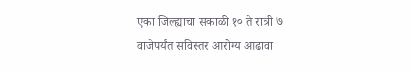एका जिल्ह्याचा सकाळी १० ते रात्री ७ वाजेपर्यंत सविस्तर आरोग्य आढावा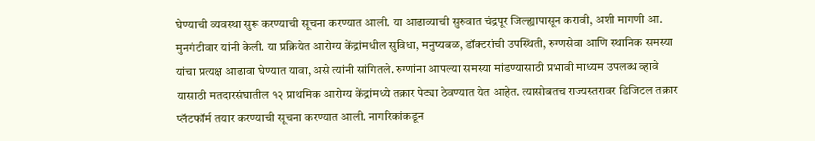घेण्याची व्यवस्था सुरू करण्याची सूचना करण्यात आली. या आढाव्याची सुरुवात चंद्रपूर जिल्ह्यापासून करावी, अशी मागणी आ. मुनगंटीवार यांनी केली. या प्रक्रियेत आरोग्य केंद्रांमधील सुविधा, मनुष्यबळ, डॉक्टरांची उपस्थिती, रुग्णसेवा आणि स्थानिक समस्या यांचा प्रत्यक्ष आढावा घेण्यात यावा, असे त्यांनी सांगितले. रुग्णांना आपल्या समस्या मांडण्यासाठी प्रभावी माध्यम उपलब्ध व्हावे यासाठी मतदारसंघातील १२ प्राथमिक आरोग्य केंद्रांमध्ये तक्रार पेट्या ठेवण्यात येत आहेत. त्यासोबतच राज्यस्तरावर डिजिटल तक्रार प्लॅटफॉर्म तयार करण्याची सूचना करण्यात आली. नागरिकांकडून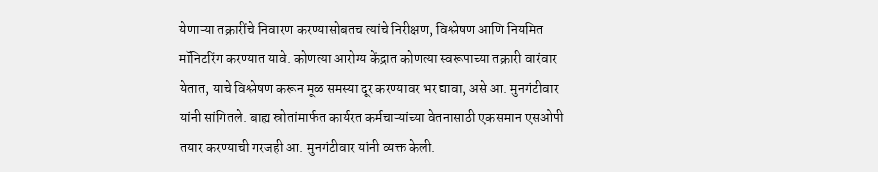येणाऱ्या तक्रारींचे निवारण करण्यासोबतच त्यांचे निरीक्षण, विश्लेषण आणि नियमित मॉनिटरिंग करण्यात यावे. कोणत्या आरोग्य केंद्रात कोणत्या स्वरूपाच्या तक्रारी वारंवार येतात, याचे विश्लेषण करून मूळ समस्या दूर करण्यावर भर द्यावा, असे आ. मुनगंटीवार यांनी सांगितले. बाह्य स्रोतांमार्फत कार्यरत कर्मचाऱ्यांच्या वेतनासाठी एकसमान एसओपी तयार करण्याची गरजही आ. मुनगंटीवार यांनी व्यक्त केली.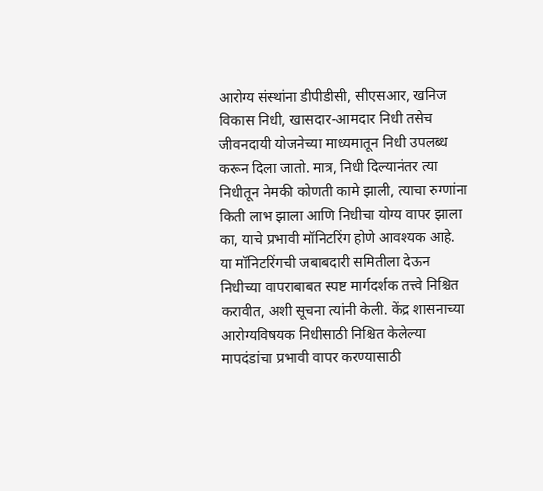आरोग्य संस्थांना डीपीडीसी, सीएसआर, खनिज विकास निधी, खासदार-आमदार निधी तसेच जीवनदायी योजनेच्या माध्यमातून निधी उपलब्ध करून दिला जातो. मात्र, निधी दिल्यानंतर त्या निधीतून नेमकी कोणती कामे झाली, त्याचा रुग्णांना किती लाभ झाला आणि निधीचा योग्य वापर झाला का, याचे प्रभावी मॉनिटरिंग होणे आवश्यक आहे. या मॉनिटरिंगची जबाबदारी समितीला देऊन निधीच्या वापराबाबत स्पष्ट मार्गदर्शक तत्त्वे निश्चित करावीत, अशी सूचना त्यांनी केली. केंद्र शासनाच्या आरोग्यविषयक निधीसाठी निश्चित केलेल्या मापदंडांचा प्रभावी वापर करण्यासाठी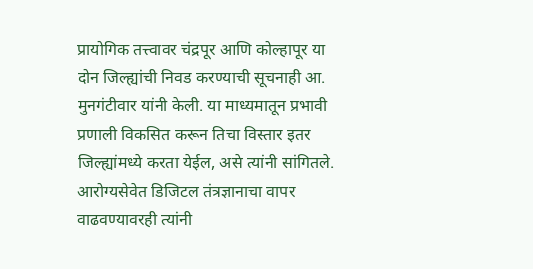प्रायोगिक तत्त्वावर चंद्रपूर आणि कोल्हापूर या दोन जिल्ह्यांची निवड करण्याची सूचनाही आ. मुनगंटीवार यांनी केली. या माध्यमातून प्रभावी प्रणाली विकसित करून तिचा विस्तार इतर जिल्ह्यांमध्ये करता येईल, असे त्यांनी सांगितले. आरोग्यसेवेत डिजिटल तंत्रज्ञानाचा वापर वाढवण्यावरही त्यांनी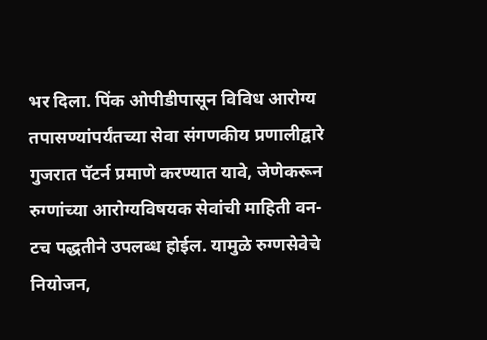भर दिला. पिंक ओपीडीपासून विविध आरोग्य तपासण्यांपर्यंतच्या सेवा संगणकीय प्रणालीद्वारे गुजरात पॅटर्न प्रमाणे करण्यात यावे, जेणेकरून रुग्णांच्या आरोग्यविषयक सेवांची माहिती वन-टच पद्धतीने उपलब्ध होईल. यामुळे रुग्णसेवेचे नियोजन,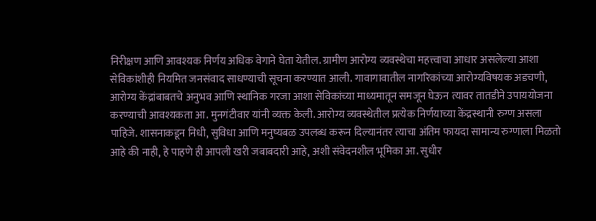निरीक्षण आणि आवश्यक निर्णय अधिक वेगाने घेता येतील. ग्रामीण आरोग्य व्यवस्थेचा महत्त्वाचा आधार असलेल्या आशा सेविकांशीही नियमित जनसंवाद साधण्याची सूचना करण्यात आली. गावागावातील नागरिकांच्या आरोग्यविषयक अडचणी, आरोग्य केंद्रांबाबतचे अनुभव आणि स्थानिक गरजा आशा सेविकांच्या माध्यमातून समजून घेऊन त्यावर तातडीने उपाययोजना करण्याची आवश्यकता आ. मुनगंटीवार यांनी व्यक्त केली. आरोग्य व्यवस्थेतील प्रत्येक निर्णयाच्या केंद्रस्थानी रुग्ण असला पाहिजे. शासनाकडून निधी, सुविधा आणि मनुष्यबळ उपलब्ध करून दिल्यानंतर त्याचा अंतिम फायदा सामान्य रुग्णाला मिळतो आहे की नाही, हे पाहणे ही आपली खरी जबाबदारी आहे, अशी संवेदनशील भूमिका आ. सुधीर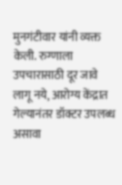मुनगंटीवार यांनी व्यक्त केली. रुग्णाला उपचारासाठी दूर जावे लागू नये, आरोग्य केंद्रात गेल्यानंतर डॉक्टर उपलब्ध असावा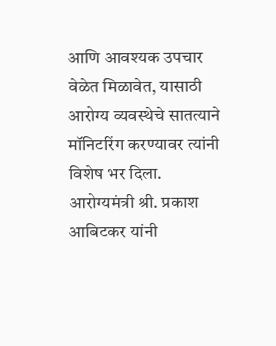आणि आवश्यक उपचार वेळेत मिळावेत, यासाठी आरोग्य व्यवस्थेचे सातत्याने मॉनिटरिंग करण्यावर त्यांनी विशेष भर दिला. आरोग्यमंत्री श्री. प्रकाश आबिटकर यांनी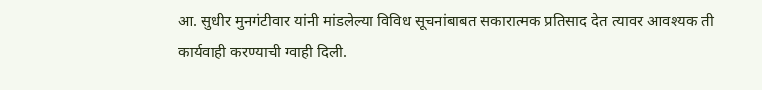आ. सुधीर मुनगंटीवार यांनी मांडलेल्या विविध सूचनांबाबत सकारात्मक प्रतिसाद देत त्यावर आवश्यक ती कार्यवाही करण्याची ग्वाही दिली.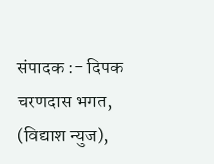संपादक :- दिपक चरणदास भगत, (विद्याश न्युज),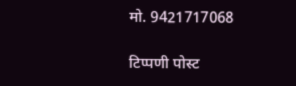मो. 9421717068

टिप्पणी पोस्ट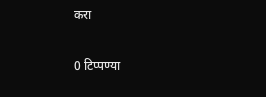करा

0 टिप्पण्या